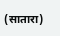(सातारा)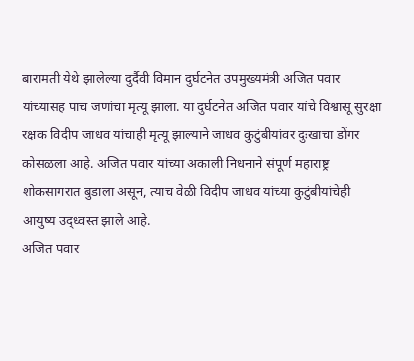बारामती येथे झालेल्या दुर्दैवी विमान दुर्घटनेत उपमुख्यमंत्री अजित पवार यांच्यासह पाच जणांचा मृत्यू झाला. या दुर्घटनेत अजित पवार यांचे विश्वासू सुरक्षा रक्षक विदीप जाधव यांचाही मृत्यू झाल्याने जाधव कुटुंबीयांवर दुःखाचा डोंगर कोसळला आहे. अजित पवार यांच्या अकाली निधनाने संपूर्ण महाराष्ट्र शोकसागरात बुडाला असून, त्याच वेळी विदीप जाधव यांच्या कुटुंबीयांचेही आयुष्य उद्ध्वस्त झाले आहे.
अजित पवार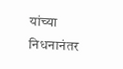यांच्या निधनानंतर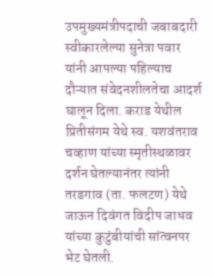उपमुख्यमंत्रीपदाची जबाबदारी स्वीकारलेल्या सुनेत्रा पवार यांनी आपल्या पहिल्याच दौऱ्यात संवेदनशीलतेचा आदर्श घालून दिला. कराड येथील प्रितीसंगम येथे स्व. यशवंतराव चव्हाण यांच्या स्मृतीस्थळावर दर्शन घेतल्यानंतर त्यांनी तरडगाव (ता. फलटण) येथे जाऊन दिवंगत विदीप जाधव यांच्या कुटुंबीयांची सांत्वनपर भेट घेतली.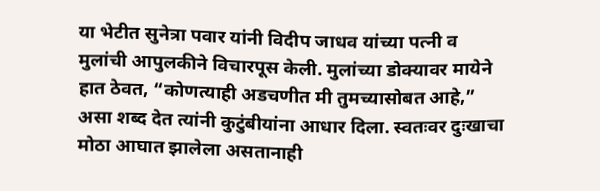या भेटीत सुनेत्रा पवार यांनी विदीप जाधव यांच्या पत्नी व मुलांची आपुलकीने विचारपूस केली. मुलांच्या डोक्यावर मायेने हात ठेवत, “कोणत्याही अडचणीत मी तुमच्यासोबत आहे,” असा शब्द देत त्यांनी कुटुंबीयांना आधार दिला. स्वतःवर दुःखाचा मोठा आघात झालेला असतानाही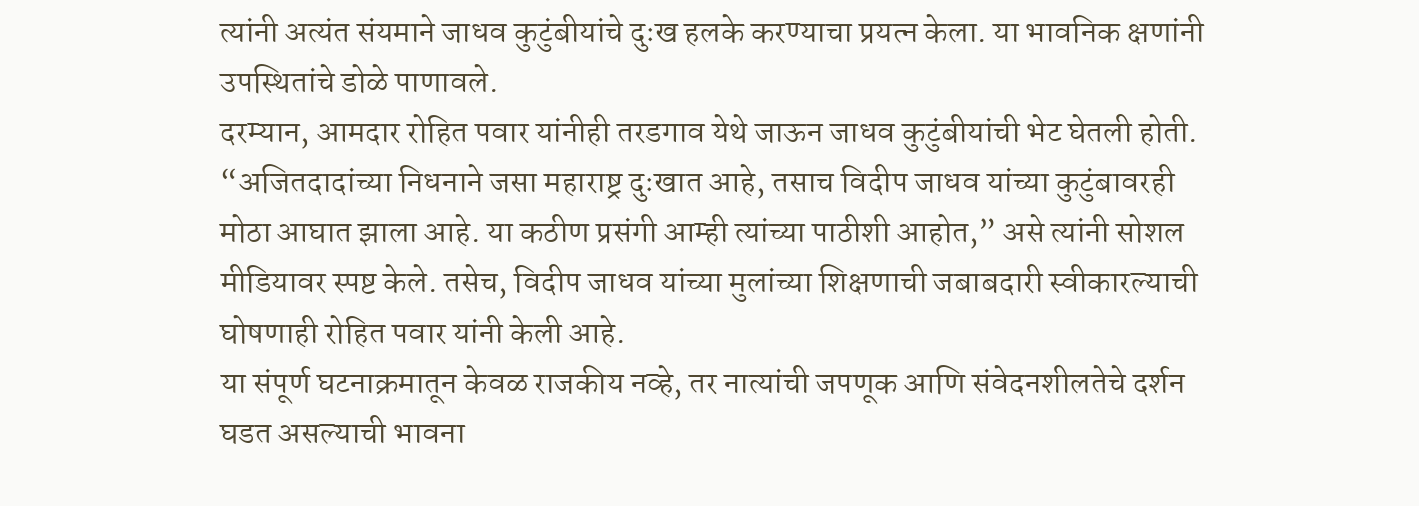त्यांनी अत्यंत संयमाने जाधव कुटुंबीयांचे दुःख हलके करण्याचा प्रयत्न केला. या भावनिक क्षणांनी उपस्थितांचे डोळे पाणावले.
दरम्यान, आमदार रोहित पवार यांनीही तरडगाव येथे जाऊन जाधव कुटुंबीयांची भेट घेतली होती. “अजितदादांच्या निधनाने जसा महाराष्ट्र दुःखात आहे, तसाच विदीप जाधव यांच्या कुटुंबावरही मोठा आघात झाला आहे. या कठीण प्रसंगी आम्ही त्यांच्या पाठीशी आहोत,” असे त्यांनी सोशल मीडियावर स्पष्ट केले. तसेच, विदीप जाधव यांच्या मुलांच्या शिक्षणाची जबाबदारी स्वीकारल्याची घोषणाही रोहित पवार यांनी केली आहे.
या संपूर्ण घटनाक्रमातून केवळ राजकीय नव्हे, तर नात्यांची जपणूक आणि संवेदनशीलतेचे दर्शन घडत असल्याची भावना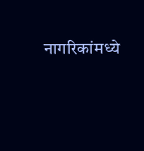नागरिकांमध्ये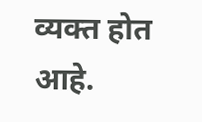व्यक्त होत आहे.